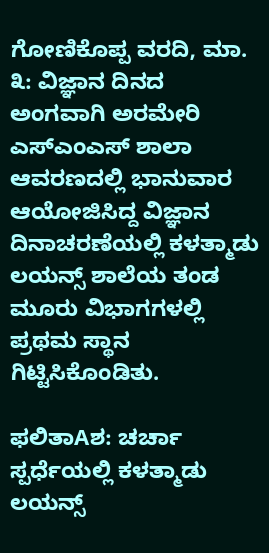ಗೋಣಿಕೊಪ್ಪ ವರದಿ, ಮಾ. ೩: ವಿಜ್ಞಾನ ದಿನದ ಅಂಗವಾಗಿ ಅರಮೇರಿ ಎಸ್‌ಎಂಎಸ್ ಶಾಲಾ ಆವರಣದಲ್ಲಿ ಭಾನುವಾರ ಆಯೋಜಿಸಿದ್ದ ವಿಜ್ಞಾನ ದಿನಾಚರಣೆಯಲ್ಲಿ ಕಳತ್ಮಾಡು ಲಯನ್ಸ್ ಶಾಲೆಯ ತಂಡ ಮೂರು ವಿಭಾಗಗಳಲ್ಲಿ ಪ್ರಥಮ ಸ್ಥಾನ ಗಿಟ್ಟಿಸಿಕೊಂಡಿತು.

ಫಲಿತಾAಶ: ಚರ್ಚಾ ಸ್ಪರ್ಧೆಯಲ್ಲಿ ಕಳತ್ಮಾಡು ಲಯನ್ಸ್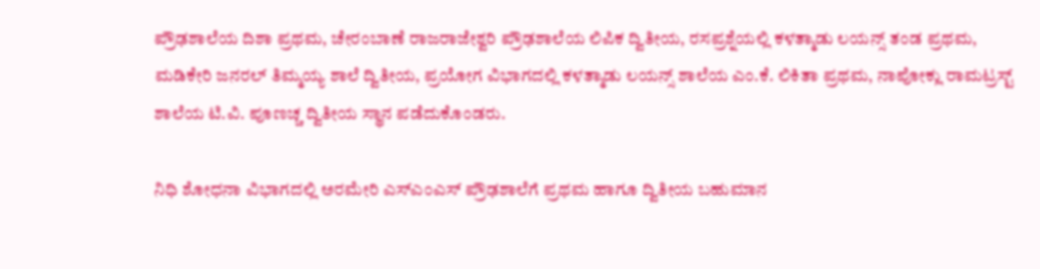ಪ್ರೌಢಶಾಲೆಯ ದಿಶಾ ಪ್ರಥಮ, ಚೇರಂಬಾಣೆ ರಾಜರಾಜೇಶ್ವರಿ ಪ್ರೌಢಶಾಲೆಯ ಲಿಪಿಕ ದ್ವಿತೀಯ, ರಸಪ್ರಶ್ನೆಯಲ್ಲಿ ಕಳತ್ಮಾಡು ಲಯನ್ಸ್ ತಂಡ ಪ್ರಥಮ, ಮಡಿಕೇರಿ ಜನರಲ್ ತಿಮ್ಮಯ್ಯ ಶಾಲೆ ದ್ವಿತೀಯ, ಪ್ರಯೋಗ ವಿಭಾಗದಲ್ಲಿ ಕಳತ್ಮಾಡು ಲಯನ್ಸ್ ಶಾಲೆಯ ಎಂ.ಕೆ. ಲಿಕಿತಾ ಪ್ರಥಮ, ನಾಪೋಕ್ಲು ರಾಮಟ್ರಸ್ಟ್ ಶಾಲೆಯ ಟಿ.ವಿ. ಪೂಣಚ್ಚ ದ್ವಿತೀಯ ಸ್ಥಾನ ಪಡೆದುಕೊಂಡರು.

ನಿಧಿ ಶೋಧನಾ ವಿಭಾಗದಲ್ಲಿ ಅರಮೇರಿ ಎಸ್‌ಎಂಎಸ್ ಪ್ರೌಢಶಾಲೆಗೆ ಪ್ರಥಮ ಹಾಗೂ ದ್ವಿತೀಯ ಬಹುಮಾನ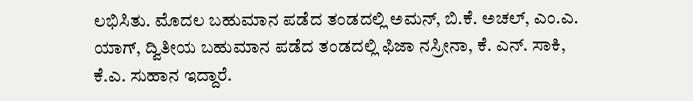ಲಭಿಸಿತು. ಮೊದಲ ಬಹುಮಾನ ಪಡೆದ ತಂಡದಲ್ಲಿ ಅಮನ್, ಬಿ.ಕೆ. ಅಚಲ್, ಎಂ.ಎ. ಯಾಗ್, ದ್ವಿತೀಯ ಬಹುಮಾನ ಪಡೆದ ತಂಡದಲ್ಲಿ ಫಿಜಾ ನಸ್ರೀನಾ, ಕೆ. ಎನ್. ಸಾಕಿ, ಕೆ.ಎ. ಸುಹಾನ ಇದ್ದಾರೆ.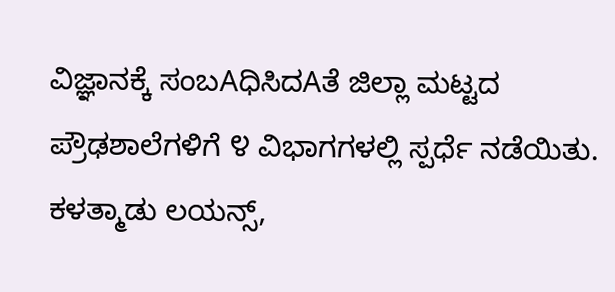ವಿಜ್ಞಾನಕ್ಕೆ ಸಂಬAಧಿಸಿದAತೆ ಜಿಲ್ಲಾ ಮಟ್ಟದ ಪ್ರೌಢಶಾಲೆಗಳಿಗೆ ೪ ವಿಭಾಗಗಳಲ್ಲಿ ಸ್ಪರ್ಧೆ ನಡೆಯಿತು. ಕಳತ್ಮಾಡು ಲಯನ್ಸ್,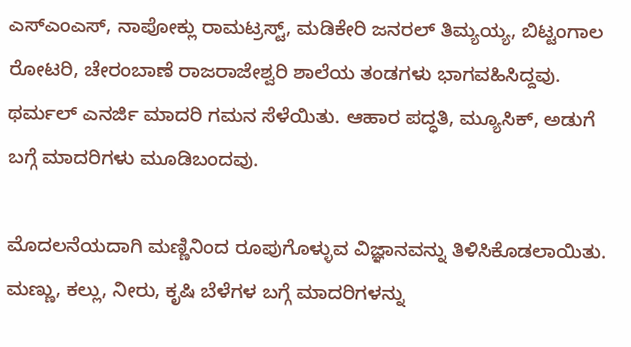ಎಸ್‌ಎಂಎಸ್, ನಾಪೋಕ್ಲು ರಾಮಟ್ರಸ್ಟ್, ಮಡಿಕೇರಿ ಜನರಲ್ ತಿಮ್ಯಯ್ಯ, ಬಿಟ್ಟಂಗಾಲ ರೋಟರಿ, ಚೇರಂಬಾಣೆ ರಾಜರಾಜೇಶ್ವರಿ ಶಾಲೆಯ ತಂಡಗಳು ಭಾಗವಹಿಸಿದ್ದವು. ಥರ್ಮಲ್ ಎನರ್ಜಿ ಮಾದರಿ ಗಮನ ಸೆಳೆಯಿತು. ಆಹಾರ ಪದ್ಧತಿ, ಮ್ಯೂಸಿಕ್, ಅಡುಗೆ ಬಗ್ಗೆ ಮಾದರಿಗಳು ಮೂಡಿಬಂದವು.

ಮೊದಲನೆಯದಾಗಿ ಮಣ್ಣಿನಿಂದ ರೂಪುಗೊಳ್ಳುವ ವಿಜ್ಞಾನವನ್ನು ತಿಳಿಸಿಕೊಡಲಾಯಿತು. ಮಣ್ಣು, ಕಲ್ಲು, ನೀರು, ಕೃಷಿ ಬೆಳೆಗಳ ಬಗ್ಗೆ ಮಾದರಿಗಳನ್ನು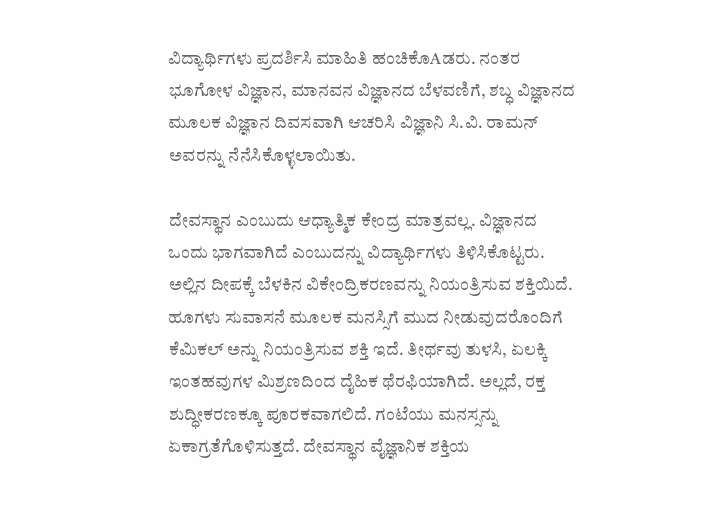ವಿದ್ಯಾರ್ಥಿಗಳು ಪ್ರದರ್ಶಿಸಿ ಮಾಹಿತಿ ಹಂಚಿಕೊAಡರು. ನಂತರ ಭೂಗೋಳ ವಿಜ್ಞಾನ, ಮಾನವನ ವಿಜ್ಞಾನದ ಬೆಳವಣಿಗೆ, ಶಬ್ಧ ವಿಜ್ಞಾನದ ಮೂಲಕ ವಿಜ್ಞಾನ ದಿವಸವಾಗಿ ಆಚರಿಸಿ ವಿಜ್ಞಾನಿ ಸಿ.ವಿ. ರಾಮನ್ ಅವರನ್ನು ನೆನೆಸಿಕೊಳ್ಳಲಾಯಿತು.

ದೇವಸ್ಥಾನ ಎಂಬುದು ಆಧ್ಯಾತ್ಮಿಕ ಕೇಂದ್ರ ಮಾತ್ರವಲ್ಲ. ವಿಜ್ಞಾನದ ಒಂದು ಭಾಗವಾಗಿದೆ ಎಂಬುದನ್ನು ವಿದ್ಯಾರ್ಥಿಗಳು ತಿಳಿಸಿಕೊಟ್ಟರು. ಅಲ್ಲಿನ ದೀಪಕ್ಕೆ ಬೆಳಕಿನ ವಿಕೇಂದ್ರಿಕರಣವನ್ನು ನಿಯಂತ್ರಿಸುವ ಶಕ್ತಿಯಿದೆ. ಹೂಗಳು ಸುವಾಸನೆ ಮೂಲಕ ಮನಸ್ಸಿಗೆ ಮುದ ನೀಡುವುದರೊಂದಿಗೆ ಕೆಮಿಕಲ್ ಅನ್ನು ನಿಯಂತ್ರಿಸುವ ಶಕ್ತಿ ಇದೆ. ತೀರ್ಥವು ತುಳಸಿ, ಏಲಕ್ಕಿ ಇಂತಹವುಗಳ ಮಿಶ್ರಣದಿಂದ ದೈಹಿಕ ಥೆರಫಿಯಾಗಿದೆ. ಅಲ್ಲದೆ, ರಕ್ತ ಶುದ್ಧೀಕರಣಕ್ಕೂ ಪೂರಕವಾಗಲಿದೆ. ಗಂಟೆಯು ಮನಸ್ಸನ್ನು ಏಕಾಗ್ರತೆಗೊಳಿಸುತ್ತದೆ. ದೇವಸ್ಥಾನ ವೈಜ್ಞಾನಿಕ ಶಕ್ತಿಯ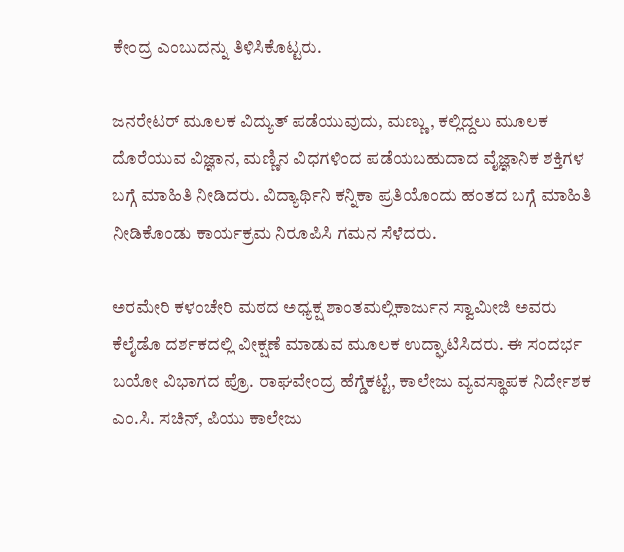ಕೇಂದ್ರ ಎಂಬುದನ್ನು ತಿಳಿಸಿಕೊಟ್ಟರು.

ಜನರೇಟರ್ ಮೂಲಕ ವಿದ್ಯುತ್ ಪಡೆಯುವುದು, ಮಣ್ಣು, ಕಲ್ಲಿದ್ದಲು ಮೂಲಕ ದೊರೆಯುವ ವಿಜ್ಞಾನ, ಮಣ್ಣಿನ ವಿಧಗಳಿಂದ ಪಡೆಯಬಹುದಾದ ವೈಜ್ಞಾನಿಕ ಶಕ್ತಿಗಳ ಬಗ್ಗೆ ಮಾಹಿತಿ ನೀಡಿದರು. ವಿದ್ಯಾರ್ಥಿನಿ ಕನ್ನಿಕಾ ಪ್ರತಿಯೊಂದು ಹಂತದ ಬಗ್ಗೆ ಮಾಹಿತಿ ನೀಡಿಕೊಂಡು ಕಾರ್ಯಕ್ರಮ ನಿರೂಪಿಸಿ ಗಮನ ಸೆಳೆದರು.

ಅರಮೇರಿ ಕಳಂಚೇರಿ ಮಠದ ಅಧ್ಯಕ್ಷ ಶಾಂತಮಲ್ಲಿಕಾರ್ಜುನ ಸ್ವಾಮೀಜಿ ಅವರು ಕೆಲೈಡೊ ದರ್ಶಕದಲ್ಲಿ ವೀಕ್ಷಣೆ ಮಾಡುವ ಮೂಲಕ ಉದ್ಘಾಟಿಸಿದರು. ಈ ಸಂದರ್ಭ ಬಯೋ ವಿಭಾಗದ ಪ್ರೊ. ರಾಘವೇಂದ್ರ ಹೆಗ್ಡೆಕಟ್ಟೆ, ಕಾಲೇಜು ವ್ಯವಸ್ಥಾಪಕ ನಿರ್ದೇಶಕ ಎಂ.ಸಿ. ಸಚಿನ್, ಪಿಯು ಕಾಲೇಜು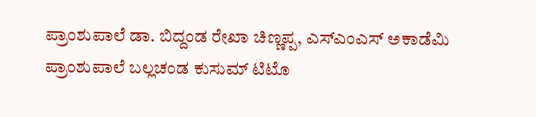ಪ್ರಾಂಶುಪಾಲೆ ಡಾ. ಬಿದ್ದಂಡ ರೇಖಾ ಚಿಣ್ಣಪ್ಪ, ಎಸ್‌ಎಂಎಸ್ ಅಕಾಡೆಮಿ ಪ್ರಾಂಶುಪಾಲೆ ಬಲ್ಲಚಂಡ ಕುಸುಮ್ ಟಿಟೊ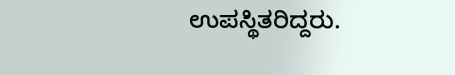ಉಪಸ್ಥಿತರಿದ್ದರು.